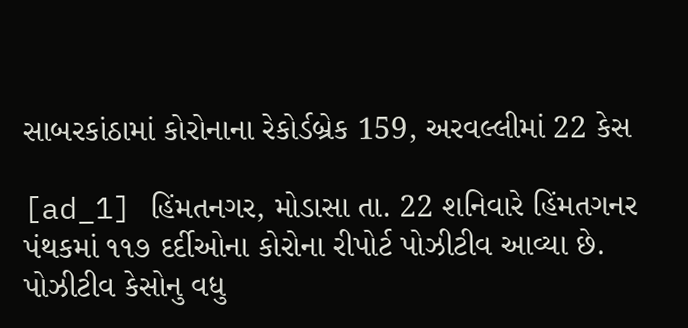સાબરકાંઠામાં કોરોનાના રેકોર્ડબ્રેક 159, અરવલ્લીમાં 22 કેસ

[ad_1] હિંમતનગર, મોડાસા તા. 22 શનિવારે હિંમતગનર પંથકમાં ૧૧૭ દર્દીઓના કોરોના રીપોર્ટ પોઝીટીવ આવ્યા છે. પોઝીટીવ કેસોનુ વધુ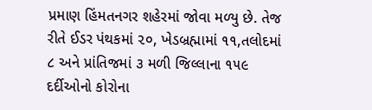પ્રમાણ હિંમતનગર શહેરમાં જોવા મળ્યુ છે. તેજ રીતે ઈડર પંથકમાં ૨૦, ખેડબ્રહ્મામાં ૧૧,તલોદમાં ૮ અને પ્રાંતિજમાં ૩ મળી જિલ્લાના ૧૫૯ દર્દીઓનો કોરોના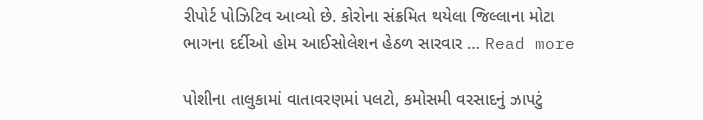રીપોર્ટ પોઝિટિવ આવ્યો છે. કોરોના સંક્રમિત થયેલા જિલ્લાના મોટા ભાગના દર્દીઓ હોમ આઈસોલેશન હેઠળ સારવાર … Read more

પોશીના તાલુકામાં વાતાવરણમાં પલટો, કમોસમી વરસાદનું ઝાપટું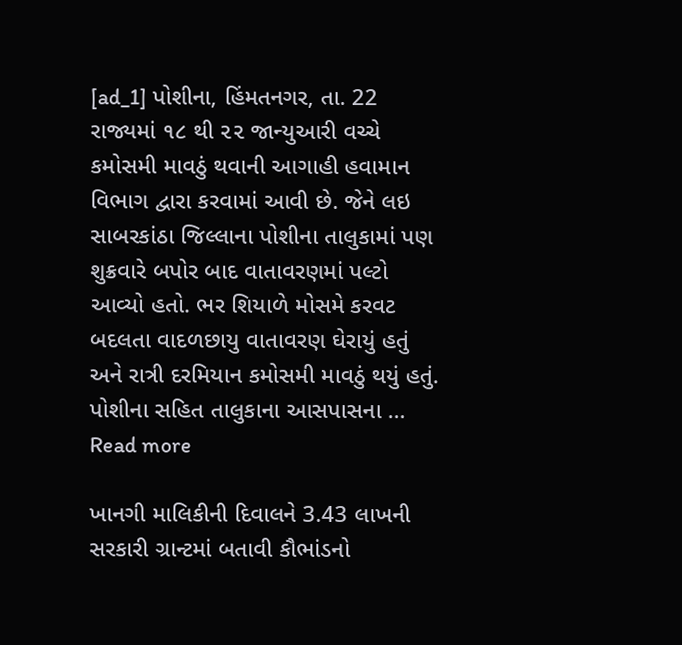[ad_1] પોશીના, હિંમતનગર, તા. 22 રાજ્યમાં ૧૮ થી ૨૨ જાન્યુઆરી વચ્ચે કમોસમી માવઠું થવાની આગાહી હવામાન વિભાગ દ્વારા કરવામાં આવી છે. જેને લઇ સાબરકાંઠા જિલ્લાના પોશીના તાલુકામાં પણ શુક્રવારે બપોર બાદ વાતાવરણમાં પલ્ટો આવ્યો હતો. ભર શિયાળે મોસમે કરવટ બદલતા વાદળછાયુ વાતાવરણ ઘેરાયું હતું અને રાત્રી દરમિયાન કમોસમી માવઠું થયું હતું. પોશીના સહિત તાલુકાના આસપાસના … Read more

ખાનગી માલિકીની દિવાલને 3.43 લાખની સરકારી ગ્રાન્ટમાં બતાવી કૌભાંડનો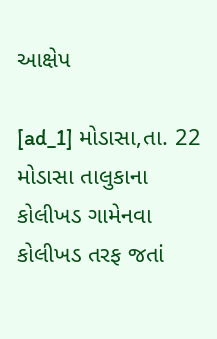આક્ષેપ

[ad_1] મોડાસા,તા. 22 મોડાસા તાલુકાના કોલીખડ ગામેનવા કોલીખડ તરફ જતાં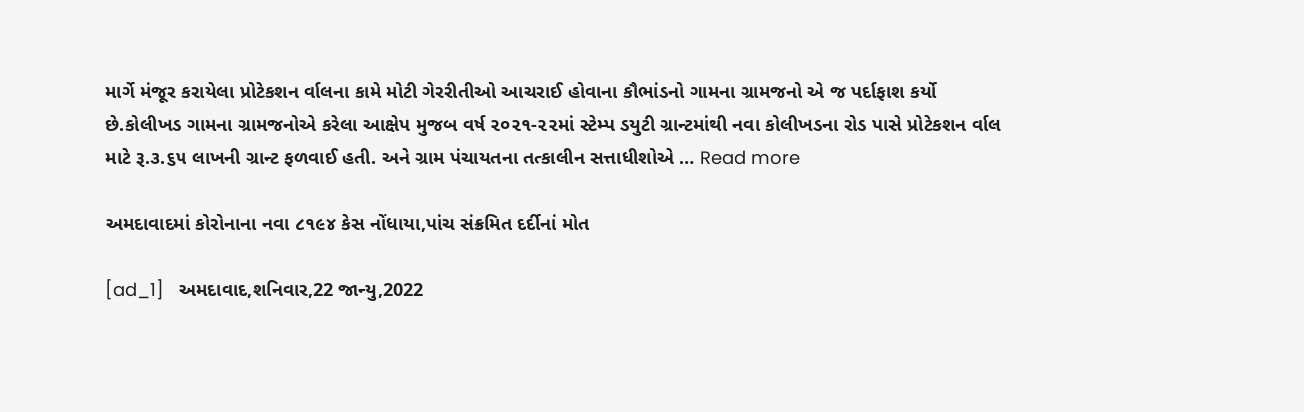માર્ગે મંજૂર કરાયેલા પ્રોટેકશન ર્વાલના કામે મોટી ગેરરીતીઓ આચરાઈ હોવાના કૌભાંડનો ગામના ગ્રામજનો એ જ પર્દાફાશ કર્યો છે.કોલીખડ ગામના ગ્રામજનોએ કરેલા આક્ષેપ મુજબ વર્ષ ૨૦૨૧-૨૨માં સ્ટેમ્પ ડયુટી ગ્રાન્ટમાંથી નવા કોલીખડના રોડ પાસે પ્રોટેકશન ર્વાલ માટે રૂ.૩.૬૫ લાખની ગ્રાન્ટ ફળવાઈ હતી. અને ગ્રામ પંચાયતના તત્કાલીન સત્તાધીશોએ … Read more

અમદાવાદમાં કોરોનાના નવા ૮૧૯૪ કેસ નોંધાયા,પાંચ સંક્રમિત દર્દીનાં મોત

[ad_1]   અમદાવાદ,શનિવાર,22 જાન્યુ,2022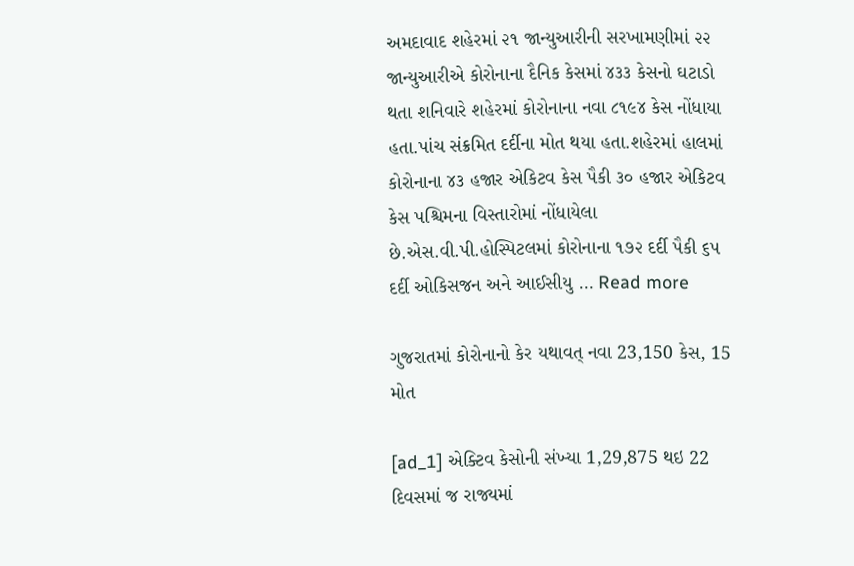અમદાવાદ શહેરમાં ૨૧ જાન્યુઆરીની સરખામણીમાં ૨૨ જાન્યુઆરીએ કોરોનાના દૈનિક કેસમાં ૪૩૩ કેસનો ઘટાડો થતા શનિવારે શહેરમાં કોરોનાના નવા ૮૧૯૪ કેસ નોંધાયા હતા.પાંચ સંક્રમિત દર્દીના મોત થયા હતા.શહેરમાં હાલમાં કોરોનાના ૪૩ હજાર એકિટવ કેસ પૈકી ૩૦ હજાર એકિટવ કેસ પશ્ચિમના વિસ્તારોમાં નોંધાયેલા છે.એસ.વી.પી.હોસ્પિટલમાં કોરોનાના ૧૭૨ દર્દી પૈકી ૬૫ દર્દી ઓકિસજન અને આઈસીયુ … Read more

ગુજરાતમાં કોરોનાનો કેર યથાવત્ નવા 23,150 કેસ, 15 મોત

[ad_1] એક્ટિવ કેસોની સંખ્યા 1,29,875 થઇ 22 દિવસમાં જ રાજ્યમાં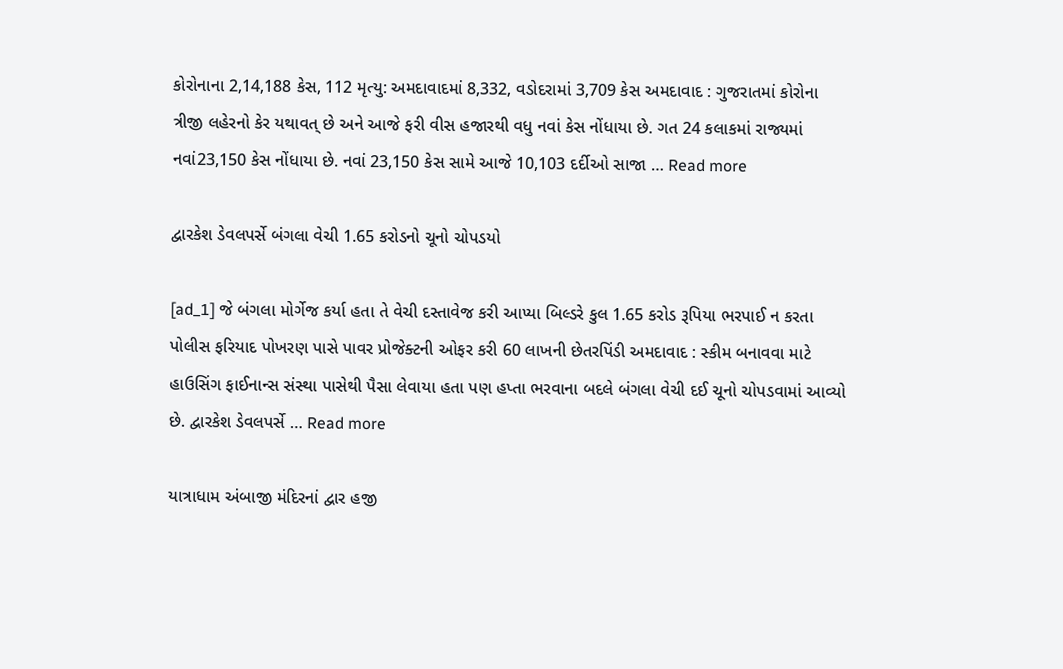કોરોનાના 2,14,188 કેસ, 112 મૃત્યુ: અમદાવાદમાં 8,332, વડોદરામાં 3,709 કેસ અમદાવાદ : ગુજરાતમાં કોરોના ત્રીજી લહેરનો કેર યથાવત્ છે અને આજે ફરી વીસ હજારથી વધુ નવાં કેસ નોંધાયા છે. ગત 24 કલાકમાં રાજ્યમાં નવાં23,150 કેસ નોંધાયા છે. નવાં 23,150 કેસ સામે આજે 10,103 દર્દીઓ સાજા … Read more

દ્વારકેશ ડેવલપર્સે બંગલા વેચી 1.65 કરોડનો ચૂનો ચોપડયો

[ad_1] જે બંગલા મોર્ગેજ કર્યા હતા તે વેચી દસ્તાવેજ કરી આપ્યા બિલ્ડરે કુલ 1.65 કરોડ રૂપિયા ભરપાઈ ન કરતા પોલીસ ફરિયાદ પોખરણ પાસે પાવર પ્રોજેક્ટની ઓફર કરી 60 લાખની છેતરપિંડી અમદાવાદ : સ્કીમ બનાવવા માટે હાઉસિંગ ફાઈનાન્સ સંસ્થા પાસેથી પૈસા લેવાયા હતા પણ હપ્તા ભરવાના બદલે બંગલા વેચી દઈ ચૂનો ચોપડવામાં આવ્યો છે. દ્વારકેશ ડેવલપર્સે … Read more

યાત્રાધામ અંબાજી મંદિરનાં દ્વાર હજી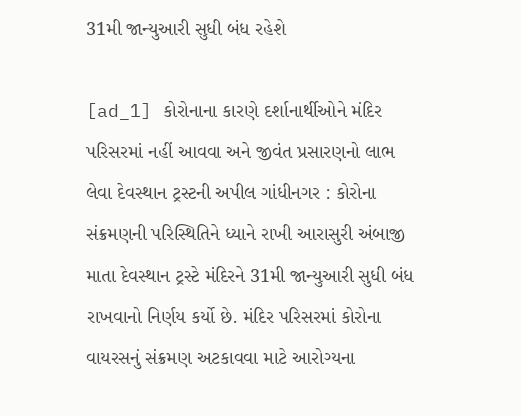31મી જાન્યુઆરી સુધી બંધ રહેશે

[ad_1] કોરોનાના કારણે દર્શાનાર્થીઓને મંદિર પરિસરમાં નહીં આવવા અને જીવંત પ્રસારણનો લાભ લેવા દેવસ્થાન ટ્રસ્ટની અપીલ ગાંધીનગર : કોરોના સંક્રમણની પરિસ્થિતિને ધ્યાને રાખી આરાસુરી અંબાજી માતા દેવસ્થાન ટ્રસ્ટે મંદિરને 31મી જાન્યુઆરી સુધી બંધ રાખવાનો નિર્ણય કર્યો છે. મંદિર પરિસરમાં કોરોના વાયરસનું સંક્રમણ અટકાવવા માટે આરોગ્યના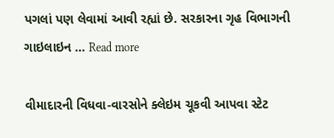પગલાં પણ લેવામાં આવી રહ્યાં છે. સરકારના ગૃહ વિભાગની ગાઇલાઇન … Read more

વીમાદારની વિધવા-વારસોને ક્લેઇમ ચૂકવી આપવા સ્ટેટ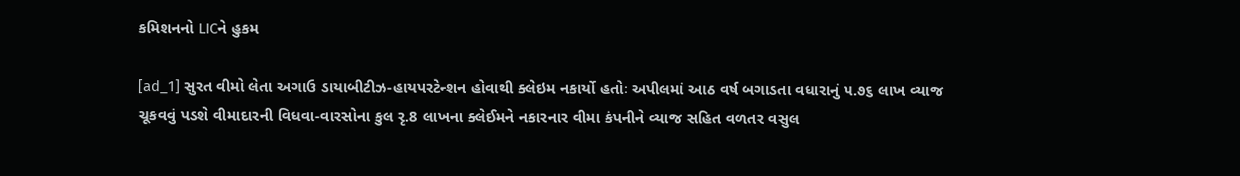કમિશનનો LICને હુકમ

[ad_1] સુરત વીમો લેતા અગાઉ ડાયાબીટીઝ-હાયપરટેન્શન હોવાથી ક્લેઇમ નકાર્યો હતોઃ અપીલમાં આઠ વર્ષ બગાડતા વધારાનું ૫.૭૬ લાખ વ્યાજ ચૂકવવું પડશે વીમાદારની વિધવા-વારસોના કુલ રૃ.8 લાખના ક્લેઈમને નકારનાર વીમા કંપનીને વ્યાજ સહિત વળતર વસુલ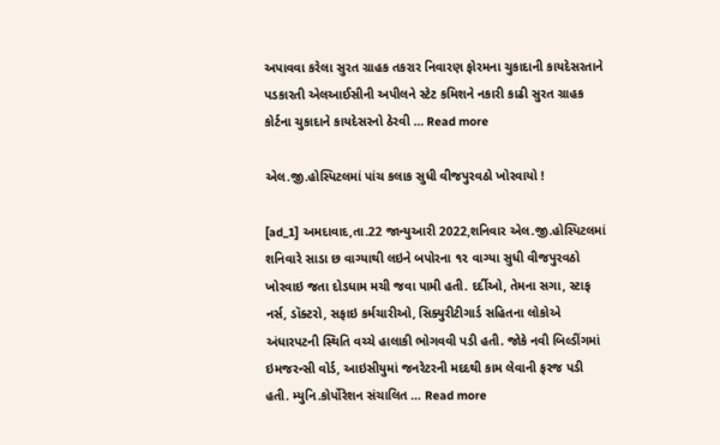અપાવવા કરેલા સુરત ગ્રાહક તકરાર નિવારણ ફોરમના ચુકાદાની કાયદેસરતાને પડકારતી એલઆઈસીની અપીલને સ્ટેટ કમિશને નકારી કાઢી સુરત ગ્રાહક કોર્ટના ચુકાદાને કાયદેસરનો ઠેરવી … Read more

એલ.જી.હોસ્પિટલમાં પાંચ કલાક સુધી વીજપુરવઠો ખોરવાયો !

[ad_1] અમદાવાદ,તા.22 જાન્યુઆરી 2022,શનિવાર એલ.જી.હોસ્પિટલમાં શનિવારે સાડા છ વાગ્યાથી લઇને બપોરના ૧૨ વાગ્યા સુધી વીજપુરવઠો ખોરવાઇ જતા દોડધામ મચી જવા પામી હતી. દર્દીઓ, તેમના સગા, સ્ટાફ નર્સ, ડૉક્ટરો, સફાઇ કર્મચારીઓ, સિક્યુરીટીગાર્ડ સહિતના લોકોએ અંધારપટની સ્થિતિ વચ્ચે હાલાકી ભોગવવી પડી હતી. જોકે નવી બિલ્ડીંગમાં ઇમજરન્સી વોર્ડ, આઇસીયુમાં જનરેટરની મદદથી કામ લેવાની ફરજ પડી હતી. મ્યુનિ.કોર્પોરેશન સંચાલિત … Read more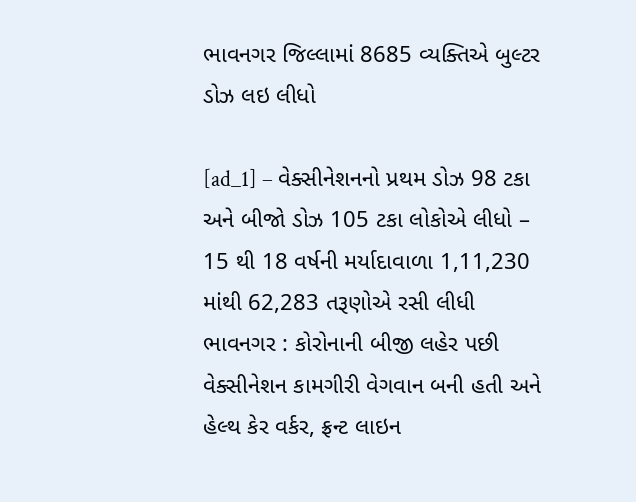ભાવનગર જિલ્લામાં 8685 વ્યક્તિએ બુલ્ટર ડોઝ લઇ લીધો

[ad_1] – વેક્સીનેશનનો પ્રથમ ડોઝ 98 ટકા અને બીજો ડોઝ 105 ટકા લોકોએ લીધો – 15 થી 18 વર્ષની મર્યાદાવાળા 1,11,230 માંથી 62,283 તરૂણોએ રસી લીધી ભાવનગર : કોરોનાની બીજી લહેર પછી વેક્સીનેશન કામગીરી વેગવાન બની હતી અને હેલ્થ કેર વર્કર, ફ્રન્ટ લાઇન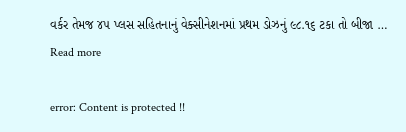વર્કર તેમજ ૪૫ પ્લસ સહિતનાનું વેક્સીનેશનમાં પ્રથમ ડોઝનું ૯૮.૧૬ ટકા તો બીજા … Read more

error: Content is protected !!